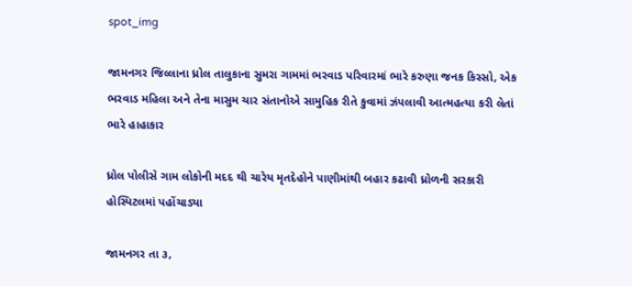spot_img

જામનગર જિલ્લાના ધ્રોલ તાલુકાના સુમરા ગામમાં ભરવાડ પરિવારમાં ભારે કરુણા જનક કિસ્સો, એક ભરવાડ મહિલા અને તેના માસુમ ચાર સંતાનોએ સામુહિક રીતે કુવામાં ઝંપલાવી આત્મહત્યા કરી લેતાં ભારે હાહાકાર

ધ્રોલ પોલીસે ગામ લોકોની મદદ થી ચારેય મૃતદેહોને પાણીમાંથી બહાર કઢાવી ધ્રોળની સરકારી હોસ્પિટલમાં પહોંચાડ્યા

જામનગર તા ૩,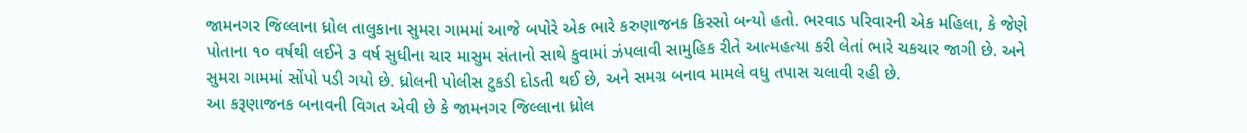જામનગર જિલ્લાના ધ્રોલ તાલુકાના સુમરા ગામમાં આજે બપોરે એક ભારે કરુણાજનક કિસ્સો બન્યો હતો. ભરવાડ પરિવારની એક મહિલા, કે જેણે પોતાના ૧૦ વર્ષથી લઈને ૩ વર્ષ સુધીના ચાર માસુમ સંતાનો સાથે કુવામાં ઝંપલાવી સામુહિક રીતે આત્મહત્યા કરી લેતાં ભારે ચકચાર જાગી છે. અને સુમરા ગામમાં સોંપો પડી ગયો છે. ધ્રોલની પોલીસ ટુકડી દોડતી થઈ છે, અને સમગ્ર બનાવ મામલે વધુ તપાસ ચલાવી રહી છે.
આ કરૂણાજનક બનાવની વિગત એવી છે કે જામનગર જિલ્લાના ધ્રોલ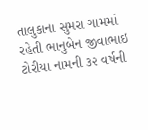તાલુકાના સુમરા ગામમાં રહેતી ભાનુબેન જીવાભાઇ ટોરીયા નામની ૩૨ વર્ષની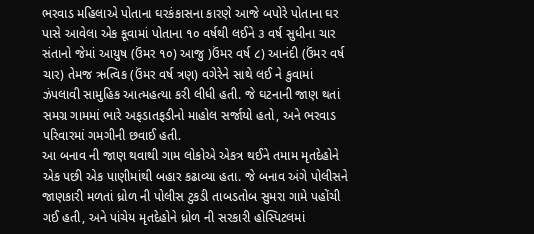ભરવાડ મહિલાએ પોતાના ઘરકંકાસના કારણે આજે બપોરે પોતાના ઘર પાસે આવેલા એક કૂવામાં પોતાના ૧૦ વર્ષથી લઈને ૩ વર્ષ સુધીના ચાર સંતાનો જેમાં આયુષ (ઉંમર ૧૦) આજુ )ઉંમર વર્ષ ૮) આનંદી (ઉંમર વર્ષ ચાર) તેમજ ઋત્વિક (ઉંમર વર્ષ ત્રણ) વગેરેને સાથે લઈ ને કુવામાં ઝંપલાવી સામુહિક આત્મહત્યા કરી લીધી હતી. જે ઘટનાની જાણ થતાં સમગ્ર ગામમાં ભારે અફડાતફડીનો માહોલ સર્જાયો હતો, અને ભરવાડ પરિવારમાં ગમગીની છવાઈ હતી.
આ બનાવ ની જાણ થવાથી ગામ લોકોએ એકત્ર થઈને તમામ મૃતદેહોને એક પછી એક પાણીમાંથી બહાર કઢાવ્યા હતા. જે બનાવ અંગે પોલીસને જાણકારી મળતાં ધ્રોળ ની પોલીસ ટુકડી તાબડતોબ સુમરા ગામે પહોંચી ગઈ હતી, અને પાંચેય મૃતદેહોને ધ્રોળ ની સરકારી હોસ્પિટલમાં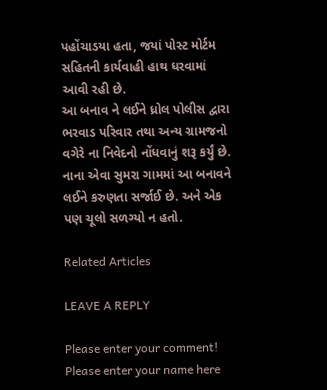પહોંચાડયા હતા, જયાં પોસ્ટ મોર્ટમ સહિતની કાર્યવાહી હાથ ધરવામાં આવી રહી છે.
આ બનાવ ને લઈને ધ્રોલ પોલીસ દ્વારા ભરવાડ પરિવાર તથા અન્ય ગ્રામજનો વગેરે ના નિવેદનો નોંધવાનું શરૂ કર્યું છે. નાના એવા સુમરા ગામમાં આ બનાવને લઈને કરુણતા સર્જાઈ છે. અને એક પણ ચૂલો સળગ્યો ન હતો.

Related Articles

LEAVE A REPLY

Please enter your comment!
Please enter your name here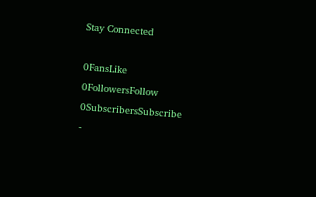Stay Connected

0FansLike
0FollowersFollow
0SubscribersSubscribe
-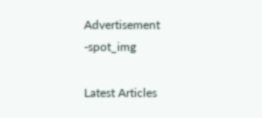Advertisement -spot_img

Latest Articles